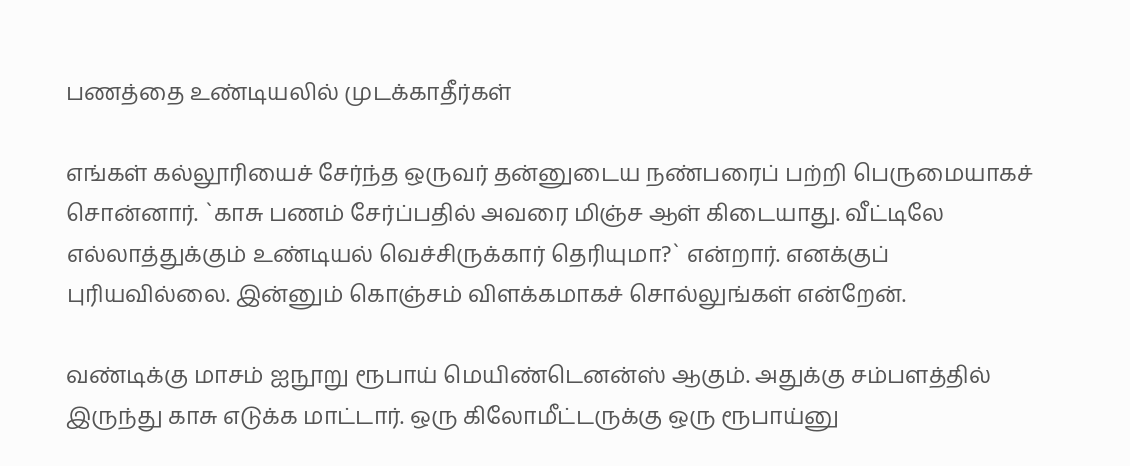பணத்தை உண்டியலில் முடக்காதீர்கள்

எங்கள் கல்லூரியைச் சேர்ந்த ஒருவர் தன்னுடைய நண்பரைப் பற்றி பெருமையாகச் சொன்னார். `காசு பணம் சேர்ப்பதில் அவரை மிஞ்ச ஆள் கிடையாது. வீட்டிலே எல்லாத்துக்கும் உண்டியல் வெச்சிருக்கார் தெரியுமா?` என்றார். எனக்குப் புரியவில்லை. இன்னும் கொஞ்சம் விளக்கமாகச் சொல்லுங்கள் என்றேன்.

வண்டிக்கு மாசம் ஐநூறு ரூபாய் மெயிண்டெனன்ஸ் ஆகும். அதுக்கு சம்பளத்தில் இருந்து காசு எடுக்க மாட்டார். ஒரு கிலோமீட்டருக்கு ஒரு ரூபாய்னு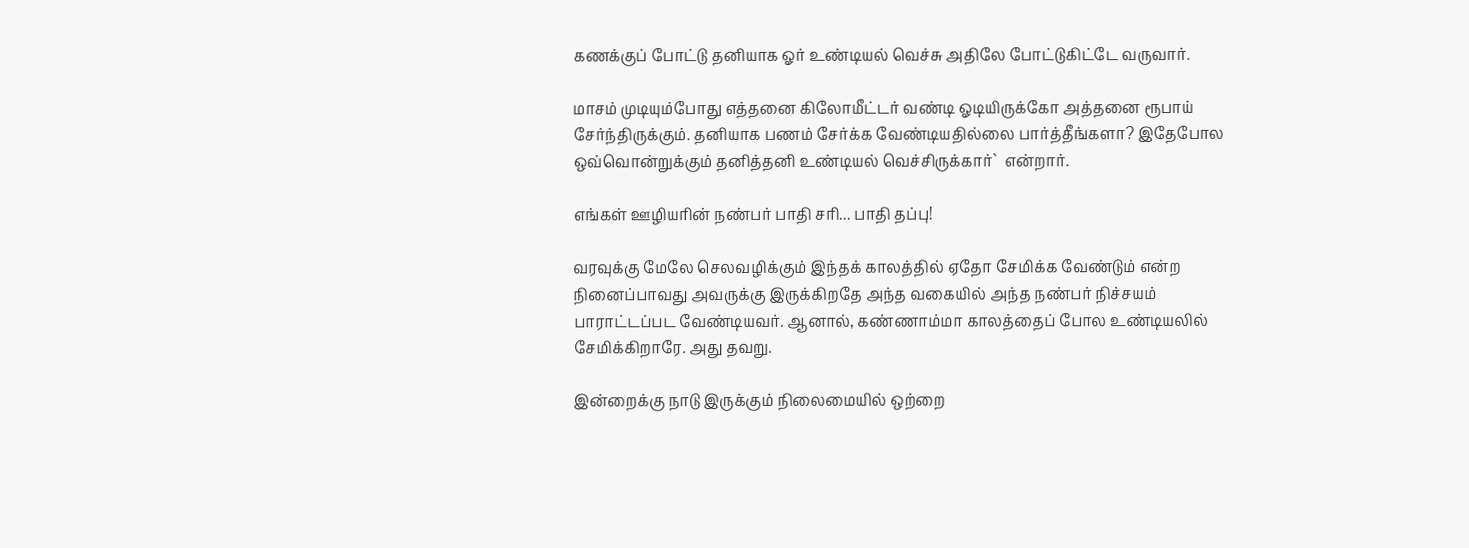கணக்குப் போட்டு தனியாக ஓர் உண்டியல் வெச்சு அதிலே போட்டுகிட்டே வருவார்.

மாசம் முடியும்போது எத்தனை கிலோமீட்டர் வண்டி ஓடியிருக்கோ அத்தனை ரூபாய் சேர்ந்திருக்கும். தனியாக பணம் சேர்க்க வேண்டியதில்லை பார்த்தீங்களா? இதேபோல ஒவ்வொன்றுக்கும் தனித்தனி உண்டியல் வெச்சிருக்கார்`  என்றார்.

எங்கள் ஊழியரின் நண்பர் பாதி சரி... பாதி தப்பு!

வரவுக்கு மேலே செலவழிக்கும் இந்தக் காலத்தில் ஏதோ சேமிக்க வேண்டும் என்ற நினைப்பாவது அவருக்கு இருக்கிறதே அந்த வகையில் அந்த நண்பர் நிச்சயம் பாராட்டப்பட வேண்டியவர். ஆனால், கண்ணாம்மா காலத்தைப் போல உண்டியலில் சேமிக்கிறாரே. அது தவறு.

இன்றைக்கு நாடு இருக்கும் நிலைமையில் ஒற்றை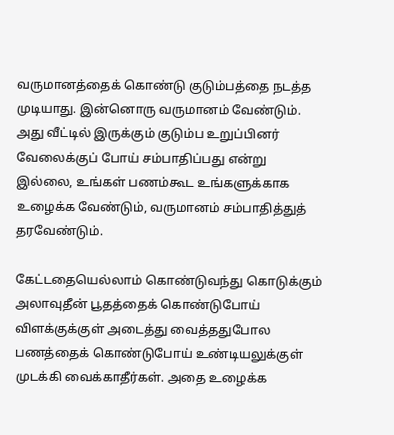வருமானத்தைக் கொண்டு குடும்பத்தை நடத்த முடியாது. இன்னொரு வருமானம் வேண்டும். அது வீட்டில் இருக்கும் குடும்ப உறுப்பினர் வேலைக்குப் போய் சம்பாதிப்பது என்று இல்லை, உங்கள் பணம்கூட உங்களுக்காக உழைக்க வேண்டும், வருமானம் சம்பாதித்துத் தரவேண்டும்.

கேட்டதையெல்லாம் கொண்டுவந்து கொடுக்கும் அலாவுதீன் பூதத்தைக் கொண்டுபோய் விளக்குக்குள் அடைத்து வைத்ததுபோல பணத்தைக் கொண்டுபோய் உண்டியலுக்குள் முடக்கி வைக்காதீர்கள். அதை உழைக்க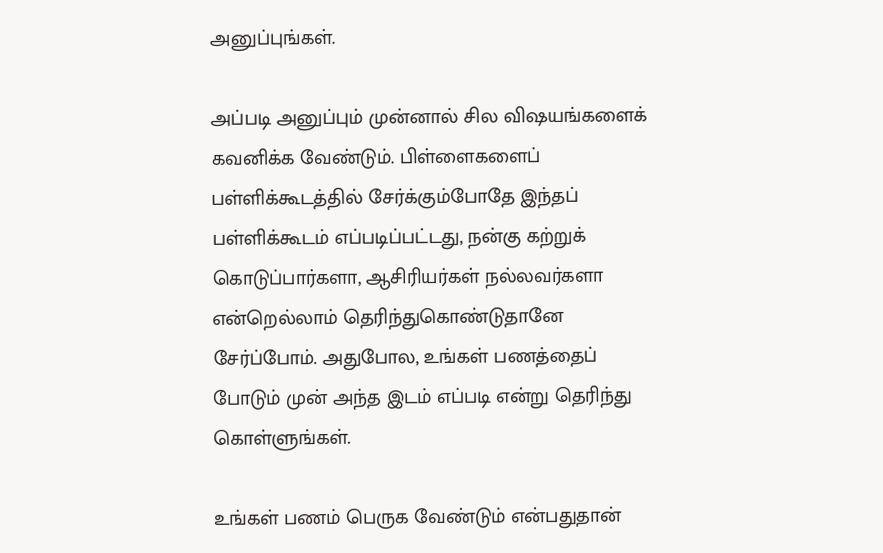அனுப்புங்கள்.

அப்படி அனுப்பும் முன்னால் சில விஷயங்களைக் கவனிக்க வேண்டும். பிள்ளைகளைப் பள்ளிக்கூடத்தில் சேர்க்கும்போதே இந்தப் பள்ளிக்கூடம் எப்படிப்பட்டது, நன்கு கற்றுக் கொடுப்பார்களா, ஆசிரியர்கள் நல்லவர்களா என்றெல்லாம் தெரிந்துகொண்டுதானே சேர்ப்போம். அதுபோல, உங்கள் பணத்தைப் போடும் முன் அந்த இடம் எப்படி என்று தெரிந்து கொள்ளுங்கள்.

உங்கள் பணம் பெருக வேண்டும் என்பதுதான்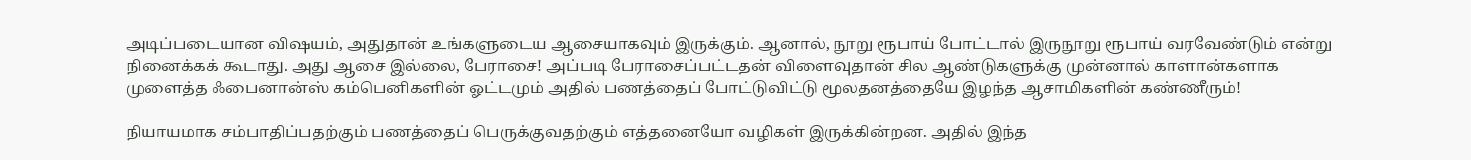அடிப்படையான விஷயம், அதுதான் உங்களுடைய ஆசையாகவும் இருக்கும். ஆனால், நூறு ரூபாய் போட்டால் இருநூறு ரூபாய் வரவேண்டும் என்று நினைக்கக் கூடாது. அது ஆசை இல்லை, பேராசை! அப்படி பேராசைப்பட்டதன் விளைவுதான் சில ஆண்டுகளுக்கு முன்னால் காளான்களாக முளைத்த ஃபைனான்ஸ் கம்பெனிகளின் ஓட்டமும் அதில் பணத்தைப் போட்டுவிட்டு மூலதனத்தையே இழந்த ஆசாமிகளின் கண்ணீரும்!

நியாயமாக சம்பாதிப்பதற்கும் பணத்தைப் பெருக்குவதற்கும் எத்தனையோ வழிகள் இருக்கின்றன. அதில் இந்த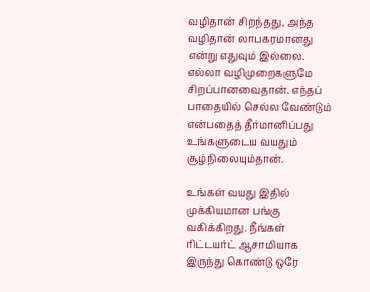வழிதான் சிறந்தது, அந்த வழிதான் லாபகரமானது என்று எதுவும் இல்லை. எல்லா வழிமுறைகளுமே சிறப்பானவைதான். எந்தப் பாதையில் செல்ல வேண்டும் என்பதைத் தீர்மானிப்பது உங்களுடைய வயதும் சூழ்நிலையும்தான்.

உங்கள் வயது இதில் முக்கியமான பங்கு வகிக்கிறது. நீங்கள் ரிட்டயர்ட் ஆசாமியாக இருந்து கொண்டு ஒரே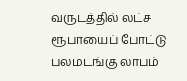வருடத்தில் லட்ச ரூபாயைப் போட்டு பலமடங்கு லாபம்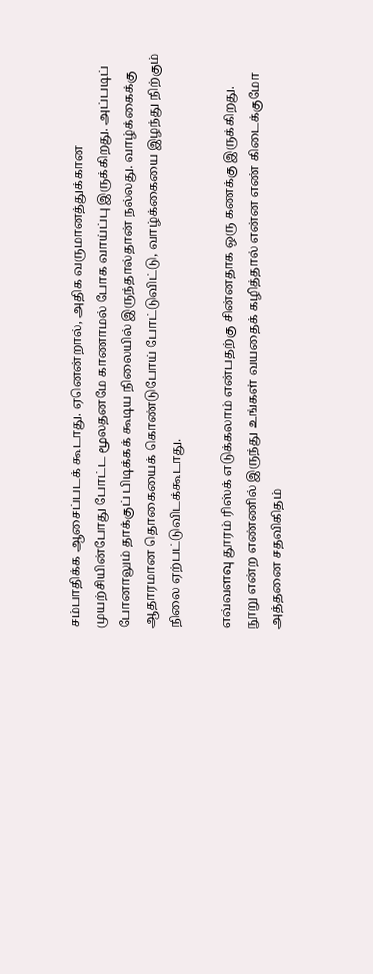சம்பாதிக்க ஆசைப்படக் கூடாது. ஏனென்றால், அதிக வருமானத்துக்கான முயற்சியின்போது போட்ட மூலதனமே காணாமல் போக வாய்ப்பு இருக்கிறது. அப்படிப் போனாலும் தாக்குப் பிடிக்கக் கூடிய நிலையில் இருந்தால்தான் நல்லது. வாழ்க்கைக்கு ஆதாரமான தொகையைக் கொண்டுபோய் போட்டுவிட்டு, வாழ்க்கையை இழந்து நிற்கும் நிலை ஏற்பட்டுவிடக்கூடாது.

எவ்வளவு தூரம் ரிஸ்க் எடுக்கலாம் என்பதற்கு சின்னதாக ஒரு கணக்கு இருக்கிறது. நூறு என்ற எண்ணில் இருந்து உங்கள் வயதைக் கழித்தால் என்ன எண் கிடைக்குமோ அத்தனை சதவிகிதம்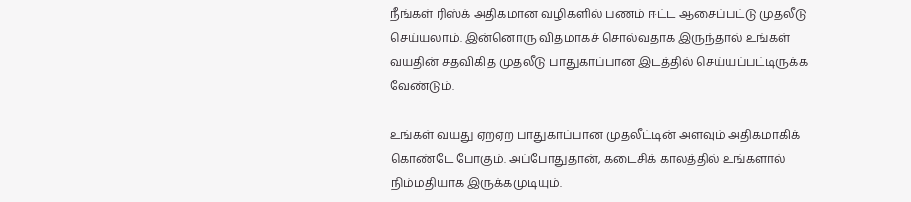நீங்கள் ரிஸ்க் அதிகமான வழிகளில் பணம் ஈட்ட ஆசைப்பட்டு முதலீடு செய்யலாம். இன்னொரு விதமாகச் சொல்வதாக இருந்தால் உங்கள் வயதின் சதவிகித முதலீடு பாதுகாப்பான இடத்தில் செய்யப்பட்டிருக்க வேண்டும்.

உங்கள் வயது ஏறஏற பாதுகாப்பான முதலீட்டின் அளவும் அதிகமாகிக் கொண்டே போகும். அப்போதுதான், கடைசிக் காலத்தில் உங்களால் நிம்மதியாக இருக்கமுடியும்.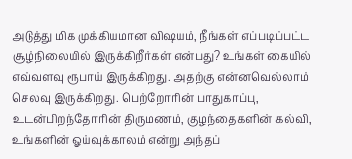அடுத்து மிக முக்கியமான விஷயம், நீங்கள் எப்படிப்பட்ட சூழ்நிலையில் இருக்கிறீர்கள் என்பது? உங்கள் கையில் எவ்வளவு ரூபாய் இருக்கிறது. அதற்கு என்னவெல்லாம் செலவு இருக்கிறது. பெற்றோரின் பாதுகாப்பு, உடன்பிறந்தோரின் திருமணம், குழந்தைகளின் கல்வி, உங்களின் ஓய்வுக்காலம் என்று அந்தப்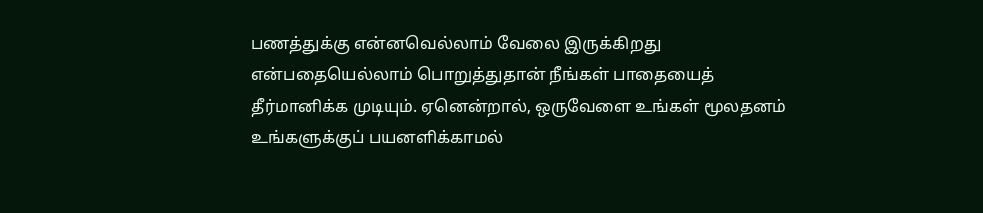பணத்துக்கு என்னவெல்லாம் வேலை இருக்கிறது என்பதையெல்லாம் பொறுத்துதான் நீங்கள் பாதையைத் தீர்மானிக்க முடியும். ஏனென்றால், ஒருவேளை உங்கள் மூலதனம் உங்களுக்குப் பயனளிக்காமல்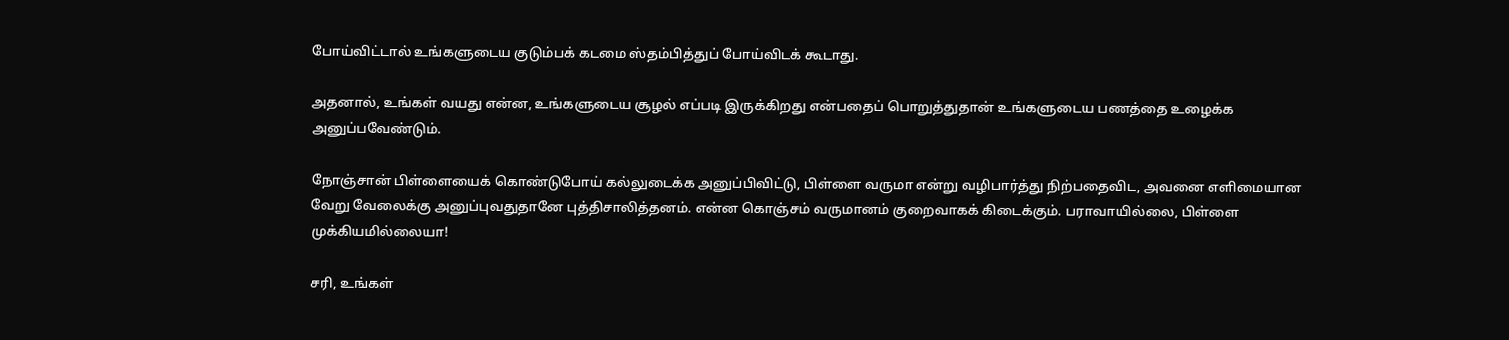போய்விட்டால் உங்களுடைய குடும்பக் கடமை ஸ்தம்பித்துப் போய்விடக் கூடாது.

அதனால், உங்கள் வயது என்ன, உங்களுடைய சூழல் எப்படி இருக்கிறது என்பதைப் பொறுத்துதான் உங்களுடைய பணத்தை உழைக்க அனுப்பவேண்டும்.

நோஞ்சான் பிள்ளையைக் கொண்டுபோய் கல்லுடைக்க அனுப்பிவிட்டு, பிள்ளை வருமா என்று வழிபார்த்து நிற்பதைவிட, அவனை எளிமையான வேறு வேலைக்கு அனுப்புவதுதானே புத்திசாலித்தனம். என்ன கொஞ்சம் வருமானம் குறைவாகக் கிடைக்கும். பராவாயில்லை, பிள்ளை முக்கியமில்லையா!

சரி, உங்கள்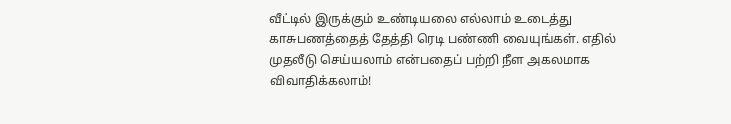வீட்டில் இருக்கும் உண்டியலை எல்லாம் உடைத்து காசுபணத்தைத் தேத்தி ரெடி பண்ணி வையுங்கள். எதில் முதலீடு செய்யலாம் என்பதைப் பற்றி நீள அகலமாக விவாதிக்கலாம்!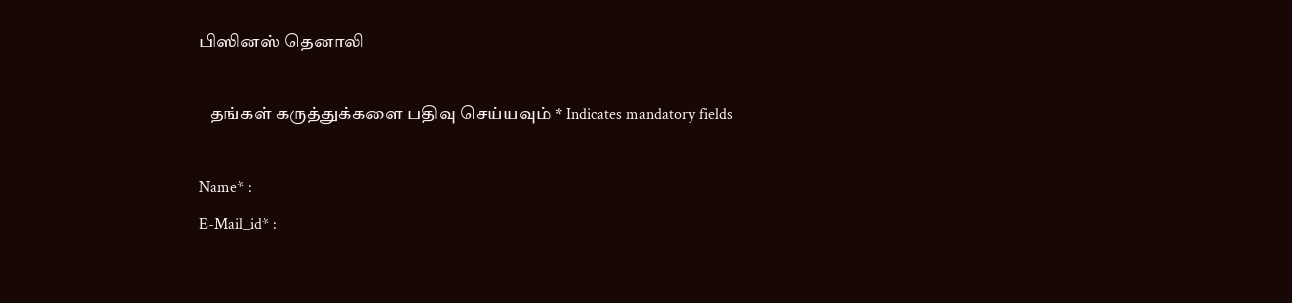பிஸினஸ் தெனாலி

   தங்கள் கருத்துக்களை பதிவு செய்யவும் * Indicates mandatory fields

Name* :
E-Mail_id* :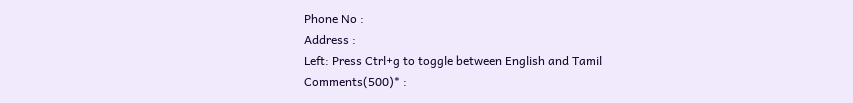Phone No :
Address :
Left: Press Ctrl+g to toggle between English and Tamil
Comments(500)* :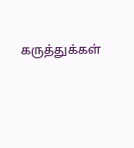கருத்துக்கள்